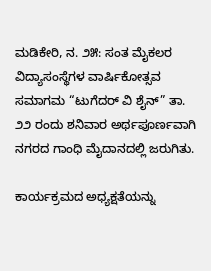ಮಡಿಕೇರಿ, ನ. ೨೫: ಸಂತ ಮೈಕಲರ ವಿದ್ಯಾಸಂಸ್ಥೆಗಳ ವಾರ್ಷಿಕೋತ್ಸವ ಸಮಾಗಮ “ಟುಗೆದರ್ ವಿ ಶೈನ್” ತಾ. ೨೨ ರಂದು ಶನಿವಾರ ಅರ್ಥಪೂರ್ಣವಾಗಿ ನಗರದ ಗಾಂಧಿ ಮೈದಾನದಲ್ಲಿ ಜರುಗಿತು.

ಕಾರ್ಯಕ್ರಮದ ಅಧ್ಯಕ್ಷತೆಯನ್ನು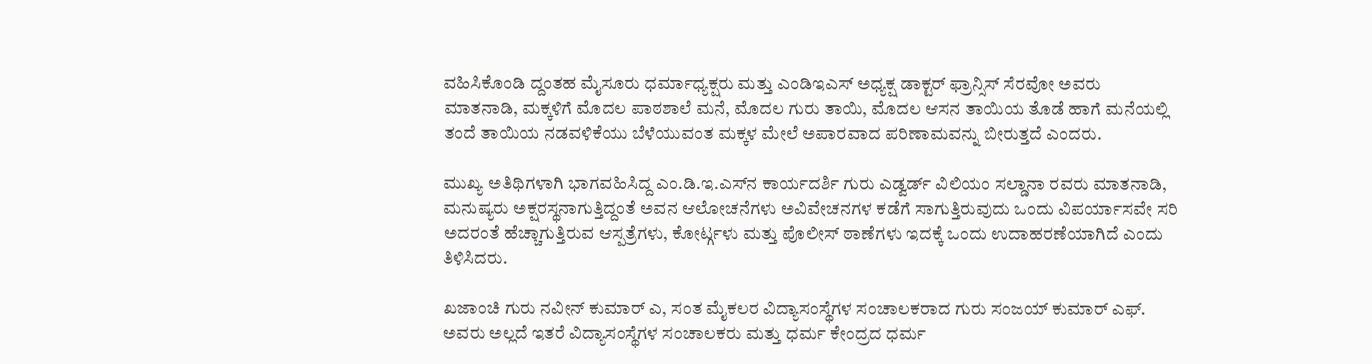ವಹಿಸಿಕೊಂಡಿ ದ್ದಂತಹ ಮೈಸೂರು ಧರ್ಮಾಧ್ಯಕ್ಷರು ಮತ್ತು ಎಂಡಿಇಎಸ್ ಅಧ್ಯಕ್ಷ ಡಾಕ್ಟರ್ ಫ್ರಾನ್ಸಿಸ್ ಸೆರವೋ ಅವರು ಮಾತನಾಡಿ, ಮಕ್ಕಳಿಗೆ ಮೊದಲ ಪಾಠಶಾಲೆ ಮನೆ, ಮೊದಲ ಗುರು ತಾಯಿ, ಮೊದಲ ಆಸನ ತಾಯಿಯ ತೊಡೆ ಹಾಗೆ ಮನೆಯಲ್ಲಿ ತಂದೆ ತಾಯಿಯ ನಡವಳಿಕೆಯು ಬೆಳೆಯುವಂತ ಮಕ್ಕಳ ಮೇಲೆ ಅಪಾರವಾದ ಪರಿಣಾಮವನ್ನು ಬೀರುತ್ತದೆ ಎಂದರು.

ಮುಖ್ಯ ಅತಿಥಿಗಳಾಗಿ ಭಾಗವಹಿಸಿದ್ದ ಎಂ.ಡಿ.ಇ.ಎಸ್‌ನ ಕಾರ್ಯದರ್ಶಿ ಗುರು ಎಡ್ವರ್ಡ್ ವಿಲಿಯಂ ಸಲ್ಡಾನಾ ರವರು ಮಾತನಾಡಿ, ಮನುಷ್ಯರು ಅಕ್ಷರಸ್ಥನಾಗುತ್ತಿದ್ದಂತೆ ಅವನ ಆಲೋಚನೆಗಳು ಅವಿವೇಚನಗಳ ಕಡೆಗೆ ಸಾಗುತ್ತಿರುವುದು ಒಂದು ವಿಪರ್ಯಾಸವೇ ಸರಿ ಅದರಂತೆ ಹೆಚ್ಚಾಗುತ್ತಿರುವ ಆಸ್ಪತ್ರೆಗಳು, ಕೋರ್ಟ್ಗಳು ಮತ್ತು ಪೊಲೀಸ್ ಠಾಣೆಗಳು ಇದಕ್ಕೆ ಒಂದು ಉದಾಹರಣೆಯಾಗಿದೆ ಎಂದು ತಿಳಿಸಿದರು.

ಖಜಾಂಚಿ ಗುರು ನವೀನ್ ಕುಮಾರ್ ಎ, ಸಂತ ಮೈಕಲರ ವಿದ್ಯಾಸಂಸ್ಥೆಗಳ ಸಂಚಾಲಕರಾದ ಗುರು ಸಂಜಯ್ ಕುಮಾರ್ ಎಫ್. ಅವರು ಅಲ್ಲದೆ ಇತರೆ ವಿದ್ಯಾಸಂಸ್ಥೆಗಳ ಸಂಚಾಲಕರು ಮತ್ತು ಧರ್ಮ ಕೇಂದ್ರದ ಧರ್ಮ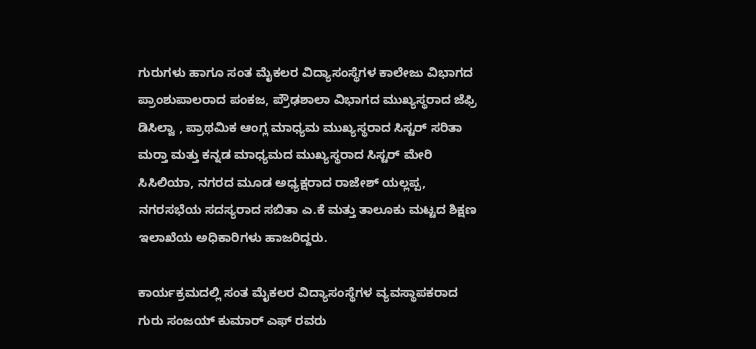ಗುರುಗಳು ಹಾಗೂ ಸಂತ ಮೈಕಲರ ವಿದ್ಯಾಸಂಸ್ಥೆಗಳ ಕಾಲೇಜು ವಿಭಾಗದ ಪ್ರಾಂಶುಪಾಲರಾದ ಪಂಕಜ, ಪ್ರೌಢಶಾಲಾ ವಿಭಾಗದ ಮುಖ್ಯಸ್ಥರಾದ ಜೆಫ್ರಿ ಡಿಸಿಲ್ವಾ , ಪ್ರಾಥಮಿಕ ಆಂಗ್ಲ ಮಾಧ್ಯಮ ಮುಖ್ಯಸ್ಥರಾದ ಸಿಸ್ಟರ್ ಸರಿತಾ ಮರ‍್ತಾ ಮತ್ತು ಕನ್ನಡ ಮಾಧ್ಯಮದ ಮುಖ್ಯಸ್ಥರಾದ ಸಿಸ್ಟರ್ ಮೇರಿ ಸಿಸಿಲಿಯಾ, ನಗರದ ಮೂಡ ಅಧ್ಯಕ್ಷರಾದ ರಾಜೇಶ್ ಯಲ್ಲಪ್ಪ, ನಗರಸಭೆಯ ಸದಸ್ಯರಾದ ಸಬಿತಾ ಎ.ಕೆ ಮತ್ತು ತಾಲೂಕು ಮಟ್ಟದ ಶಿಕ್ಷಣ ಇಲಾಖೆಯ ಅಧಿಕಾರಿಗಳು ಹಾಜರಿದ್ದರು.

ಕಾರ್ಯಕ್ರಮದಲ್ಲಿ ಸಂತ ಮೈಕಲರ ವಿದ್ಯಾಸಂಸ್ಥೆಗಳ ವ್ಯವಸ್ಥಾಪಕರಾದ ಗುರು ಸಂಜಯ್ ಕುಮಾರ್ ಎಫ್ ರವರು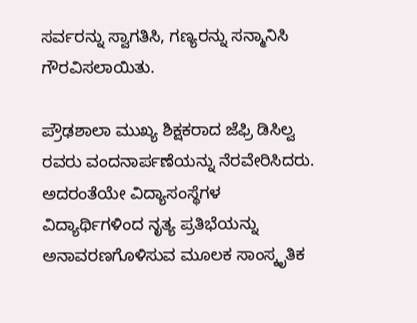ಸರ್ವರನ್ನು ಸ್ವಾಗತಿಸಿ, ಗಣ್ಯರನ್ನು ಸನ್ಮಾನಿಸಿ ಗೌರವಿಸಲಾಯಿತು.

ಪ್ರೌಢಶಾಲಾ ಮುಖ್ಯ ಶಿಕ್ಷಕರಾದ ಜೆಫ್ರಿ ಡಿಸಿಲ್ವ ರವರು ವಂದನಾರ್ಪಣೆಯನ್ನು ನೆರವೇರಿಸಿದರು. ಅದರಂತೆಯೇ ವಿದ್ಯಾಸಂಸ್ಥೆಗಳ ವಿದ್ಯಾರ್ಥಿಗಳಿಂದ ನೃತ್ಯ ಪ್ರತಿಭೆಯನ್ನು ಅನಾವರಣಗೊಳಿಸುವ ಮೂಲಕ ಸಾಂಸ್ಕೃತಿಕ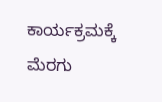ಕಾರ್ಯಕ್ರಮಕ್ಕೆ ಮೆರಗು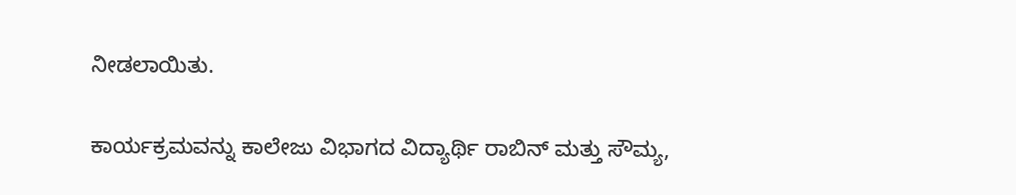ನೀಡಲಾಯಿತು.

ಕಾರ್ಯಕ್ರಮವನ್ನು ಕಾಲೇಜು ವಿಭಾಗದ ವಿದ್ಯಾರ್ಥಿ ರಾಬಿನ್ ಮತ್ತು ಸೌಮ್ಯ,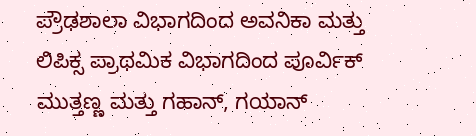ಪ್ರೌಢಶಾಲಾ ವಿಭಾಗದಿಂದ ಅವನಿಕಾ ಮತ್ತು ಲಿಪಿಕ್ಸ ಪ್ರಾಥಮಿಕ ವಿಭಾಗದಿಂದ ಪೂರ್ವಿಕ್ ಮುತ್ತಣ್ಣ ಮತ್ತು ಗಹಾನ್, ಗಯಾನ್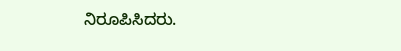ನಿರೂಪಿಸಿದರು.